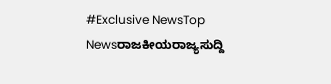#Exclusive NewsTop Newsರಾಜಕೀಯರಾಜ್ಯಸುದ್ದಿ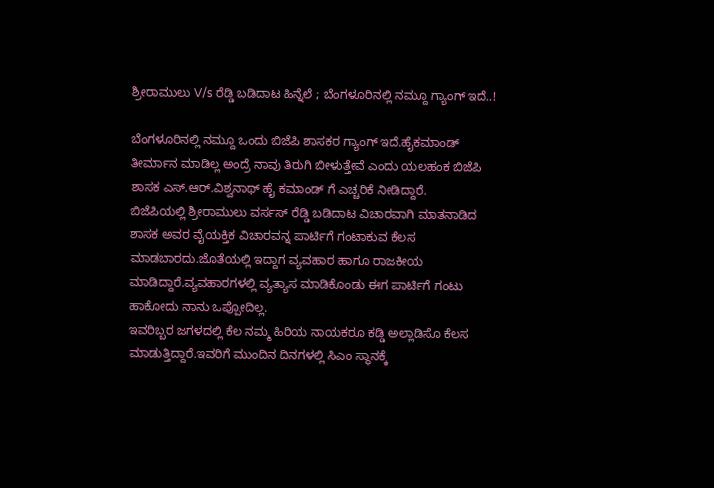ಶ್ರೀರಾಮುಲು V/s ರೆಡ್ಡಿ ಬಡಿದಾಟ ಹಿನ್ನೆಲೆ ; ಬೆಂಗಳೂರಿನಲ್ಲಿ ನಮ್ದೂ ಗ್ಯಾಂಗ್ ಇದೆ..!

ಬೆಂಗಳೂರಿನಲ್ಲಿ ನಮ್ದೂ ಒಂದು ಬಿಜೆಪಿ ಶಾಸಕರ ಗ್ಯಾಂಗ್ ಇದೆ.ಹೈಕಮಾಂಡ್ ತೀರ್ಮಾನ ಮಾಡಿಲ್ಲ ಅಂದ್ರೆ ನಾವು ತಿರುಗಿ ಬೀಳುತ್ತೇವೆ ಎಂದು ಯಲಹಂಕ ಬಿಜೆಪಿ ಶಾಸಕ ಎಸ್.ಆರ್.ವಿಶ್ವನಾಥ್ ಹೈ ಕಮಾಂಡ್ ಗೆ ಎಚ್ಚರಿಕೆ ನೀಡಿದ್ದಾರೆ.
ಬಿಜೆಪಿಯಲ್ಲಿ ಶ್ರೀರಾಮುಲು ವರ್ಸಸ್ ರೆಡ್ಡಿ ಬಡಿದಾಟ ವಿಚಾರವಾಗಿ ಮಾತನಾಡಿದ ಶಾಸಕ ಅವರ ವೈಯಕ್ತಿಕ ವಿಚಾರವನ್ನ ಪಾರ್ಟಿಗೆ ಗಂಟಾಕುವ ಕೆಲಸ ಮಾಡಬಾರದು.ಜೊತೆಯಲ್ಲಿ ಇದ್ದಾಗ ವ್ಯವಹಾರ ಹಾಗೂ ರಾಜಕೀಯ ಮಾಡಿದ್ದಾರೆ.ವ್ಯವಹಾರಗಳಲ್ಲಿ ವ್ಯತ್ಯಾಸ ಮಾಡಿಕೊಂಡು ಈಗ ಪಾರ್ಟಿಗೆ ಗಂಟು ಹಾಕೋದು ನಾನು ಒಪ್ಪೋದಿಲ್ಲ.
ಇವರಿಬ್ಬರ ಜಗಳದಲ್ಲಿ ಕೆಲ ನಮ್ಮ ಹಿರಿಯ ನಾಯಕರೂ ಕಡ್ಡಿ ಅಲ್ಲಾಡಿಸೊ ಕೆಲಸ ಮಾಡುತ್ತಿದ್ದಾರೆ.ಇವರಿಗೆ ಮುಂದಿನ ದಿನಗಳಲ್ಲಿ ಸಿಎಂ ಸ್ಥಾನಕ್ಕೆ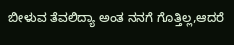ಬೀಳುವ ತೆವಲಿದ್ಯಾ ಅಂತ ನನಗೆ ಗೊತ್ತಿಲ್ಲ,ಆದರೆ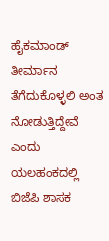ಹೈಕಮಾಂಡ್ ತೀರ್ಮಾನ ತೆಗೆದುಕೊಳ್ಳಲಿ ಅಂತ ನೋಡುತ್ತಿದ್ದೇವೆ ಎಂದು ಯಲಹಂಕದಲ್ಲಿ ಬಿಜೆಪಿ ಶಾಸಕ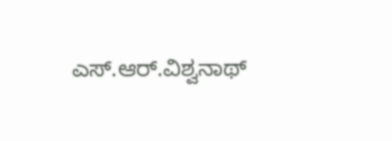ಎಸ್.ಆರ್.ವಿಶ್ವನಾಥ್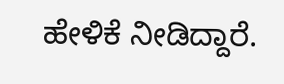ಹೇಳಿಕೆ ನೀಡಿದ್ದಾರೆ.